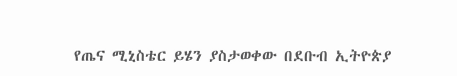የጤና ሚኒስቴር ይሄን ያስታወቀው በደቡብ ኢትዮጵያ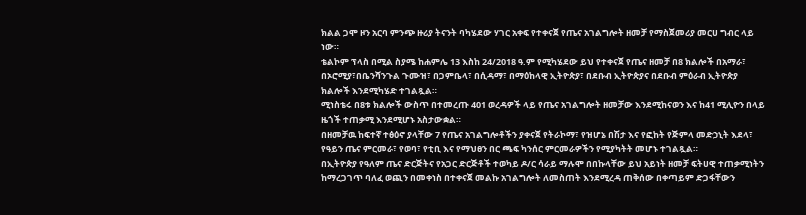ክልል ጋሞ ዞን አርባ ምንጭ ዙሪያ ትናንት ባካሄደው ሃገር አቀፍ የተቀናጀ የጤና አገልግሎት ዘመቻ የማስጀመሪያ መርሀ ግብር ላይ ነው።
ቴልኮም ፕላስ በሚል ስያሜ ከሐምሌ 13 እስከ 24/2018 ዓ.ም የሚካሄደው ይህ የተቀናጀ የጤና ዘመቻ በ8 ክልሎች በአማራ፣ በኦሮሚያ፣በቤንሻንጉል ጉሙዝ፣ በጋምቤላ፣ በሲዳማ፣ በማዕከላዊ ኢትዮጵያ፣ በደቡብ ኢትዮጵያና በደቡብ ምዕራብ ኢትዮጵያ ክልሎች እንደሚካሄድ ተገልጿል።
ሚነስቴሩ በ8ቱ ክልሎች ውስጥ በተመረጡ 401 ወረዳዎች ላይ የጤና አገልግሎት ዘመቻው እንደሚከናወን እና ከ41 ሚሊዮን በላይ ዜጎች ተጠቃሚ እንደሚሆኑ አስታውቋል።
በዘመቻዉ ከፍተኛ ተፅዕኖ ያላቸው 7 የጤና አገልግሎቶችን ያቀናጀ የትራኮማ፣ የዝሆኔ በሽታ እና የፎከት የጅምላ መድኃኒት እደላ፣ የዓይን ጤና ምርመራ፣ የወባ፣ የቲቢ እና የማህፀን በር ጫፍ ካንሰር ምርመራዎችን የሚያካትት መሆኑ ተገልጿል።
በኢትዮጵያ የዓለም ጤና ድርጅትና የአጋር ድርጅቶች ተወካይ ዶ/ር ሳራይ ማሉሞ በበኩላቸው ይህ አይነት ዘመቻ ፍትሀዊ ተጠቃሚነትን ከማረጋገጥ ባለፈ ወጪን በመቀነስ በተቀናጀ መልኩ አገልግሎት ለመስጠት እንደሚረዳ ጠቅሰው በቀጣይም ድጋፋቸውን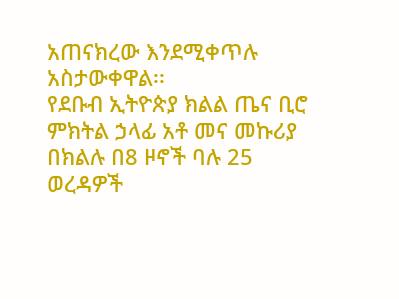አጠናክረው እንደሚቀጥሉ አስታውቀዋል፡፡
የደቡብ ኢትዮጵያ ክልል ጤና ቢሮ ምክትል ኃላፊ አቶ መና መኩሪያ በክልሉ በ8 ዞኖች ባሉ 25 ወረዳዎች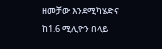ዘመቻው እንደሚካሄድና ከ1.6 ሚሊዮን በላይ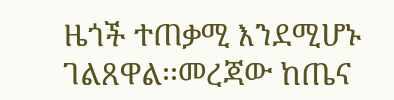ዜጎች ተጠቃሚ እንደሚሆኑ ገልጸዋል፡፡መረጃው ከጤና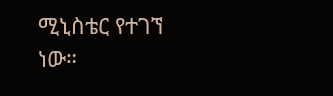ሚኒስቴር የተገኘ ነው።